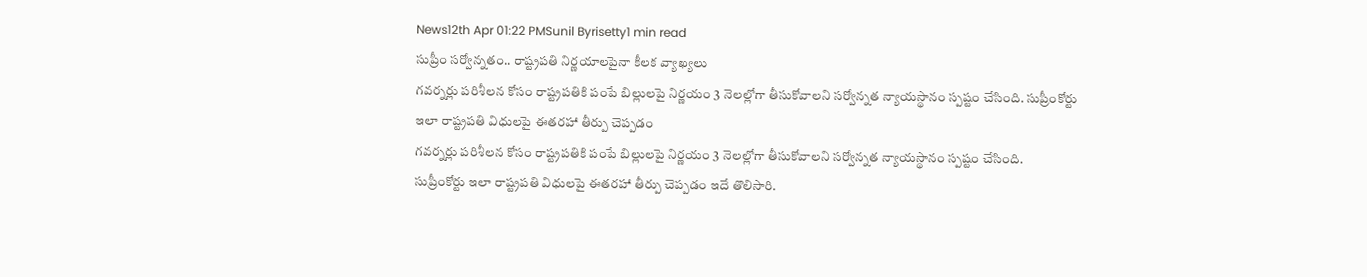News12th Apr 01:22 PMSunil Byrisetty1 min read
సుప్రీం సర్వోన్నతం.. రాష్ట్రపతి నిర్ణయాలపైనా కీలక వ్యాఖ్యలు
గవర్నర్లు పరిశీలన కోసం రాష్ట్రపతికి పంపే బిల్లులపై నిర్ణయం 3 నెలల్లోగా తీసుకోవాలని సర్వోన్నత న్యాయస్థానం స్పష్టం చేసింది. సుప్రీంకోర్టు ఇలా రాష్ట్రపతి విధులపై ఈతరహా తీర్పు చెప్పడం
గవర్నర్లు పరిశీలన కోసం రాష్ట్రపతికి పంపే బిల్లులపై నిర్ణయం 3 నెలల్లోగా తీసుకోవాలని సర్వోన్నత న్యాయస్థానం స్పష్టం చేసింది.
సుప్రీంకోర్టు ఇలా రాష్ట్రపతి విధులపై ఈతరహా తీర్పు చెప్పడం ఇదే తొలిసారి.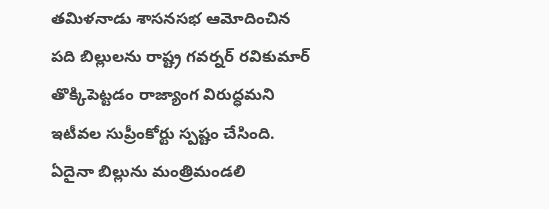తమిళనాడు శాసనసభ ఆమోదించిన పది బిల్లులను రాష్ట్ర గవర్నర్ రవికుమార్ తొక్కిపెట్టడం రాజ్యాంగ విరుద్ధమని ఇటీవల సుప్రీంకోర్టు స్పష్టం చేసింది.
ఏదైనా బిల్లును మంత్రిమండలి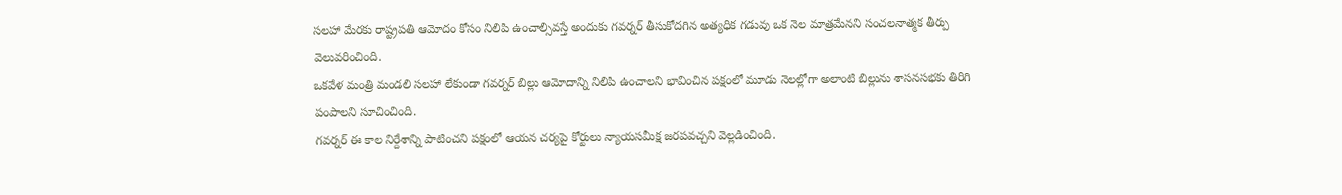సలహా మేరకు రాష్ట్రపతి ఆమోదం కోసం నిలిపి ఉంచాల్సివస్తే అందుకు గవర్నర్ తీసుకోదగిన అత్యధిక గడువు ఒక నెల మాత్రమేనని సంచలనాత్మక తీర్పు వెలువరించింది.
ఒకవేళ మంత్రి మండలి సలహా లేకుండా గవర్నర్ బిల్లు ఆమోదాన్ని నిలిపి ఉంచాలని భావించిన పక్షంలో మూడు నెలల్లోగా అలాంటి బిల్లును శాసనసభకు తిరిగి పంపాలని సూచించింది.
గవర్నర్ ఈ కాల నిర్దేశాన్ని పాటించని పక్షంలో ఆయన చర్యపై కోర్టులు న్యాయసమీక్ష జరపవచ్చని వెల్లడించింది.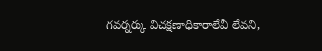గవర్నర్కు విచక్షణాధికారాలేవీ లేవని,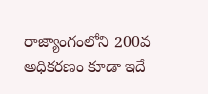రాజ్యాంగంలోని 200వ అధికరణం కూడా ఇదే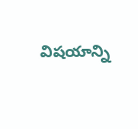విషయాన్ని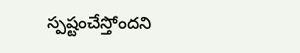స్పష్టంచేస్తోందని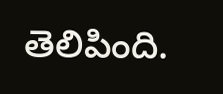తెలిపింది.